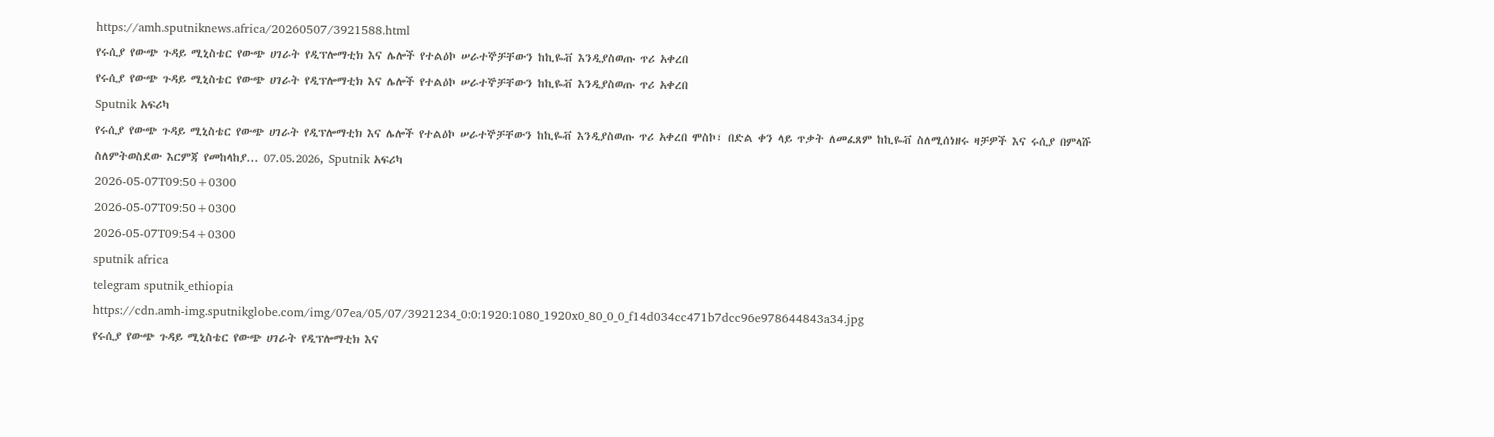https://amh.sputniknews.africa/20260507/3921588.html
የሩሲያ የውጭ ጉዳይ ሚኒስቴር የውጭ ሀገራት የዲፕሎማቲክ እና ሌሎች የተልዕኮ ሠራተኞቻቸውን ከኪዬቭ እንዲያስወጡ ጥሪ አቀረበ
የሩሲያ የውጭ ጉዳይ ሚኒስቴር የውጭ ሀገራት የዲፕሎማቲክ እና ሌሎች የተልዕኮ ሠራተኞቻቸውን ከኪዬቭ እንዲያስወጡ ጥሪ አቀረበ
Sputnik አፍሪካ
የሩሲያ የውጭ ጉዳይ ሚኒስቴር የውጭ ሀገራት የዲፕሎማቲክ እና ሌሎች የተልዕኮ ሠራተኞቻቸውን ከኪዬቭ እንዲያስወጡ ጥሪ አቀረበ ሞስኮ፣ በድል ቀን ላይ ጥቃት ለመፈጸም ከኪዬቭ ስለሚሰነዘሩ ዛቻዎች እና ሩሲያ በምላሹ ስለምትወስደው እርምጃ የመከላከያ... 07.05.2026, Sputnik አፍሪካ
2026-05-07T09:50+0300
2026-05-07T09:50+0300
2026-05-07T09:54+0300
sputnik africa
telegram sputnik_ethiopia
https://cdn.amh-img.sputnikglobe.com/img/07ea/05/07/3921234_0:0:1920:1080_1920x0_80_0_0_f14d034cc471b7dcc96e978644843a34.jpg
የሩሲያ የውጭ ጉዳይ ሚኒስቴር የውጭ ሀገራት የዲፕሎማቲክ እና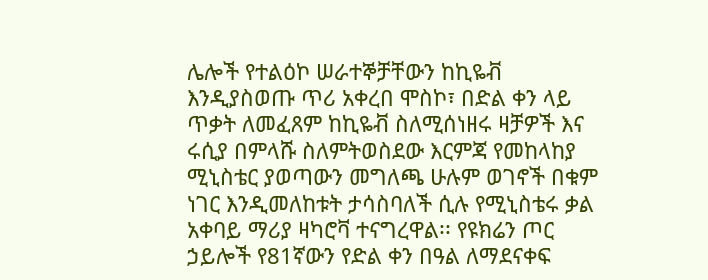ሌሎች የተልዕኮ ሠራተኞቻቸውን ከኪዬቭ እንዲያስወጡ ጥሪ አቀረበ ሞስኮ፣ በድል ቀን ላይ ጥቃት ለመፈጸም ከኪዬቭ ስለሚሰነዘሩ ዛቻዎች እና ሩሲያ በምላሹ ስለምትወስደው እርምጃ የመከላከያ ሚኒስቴር ያወጣውን መግለጫ ሁሉም ወገኖች በቁም ነገር እንዲመለከቱት ታሳስባለች ሲሉ የሚኒስቴሩ ቃል አቀባይ ማሪያ ዛካሮቫ ተናግረዋል፡፡ የዩክሬን ጦር ኃይሎች የ81ኛውን የድል ቀን በዓል ለማደናቀፍ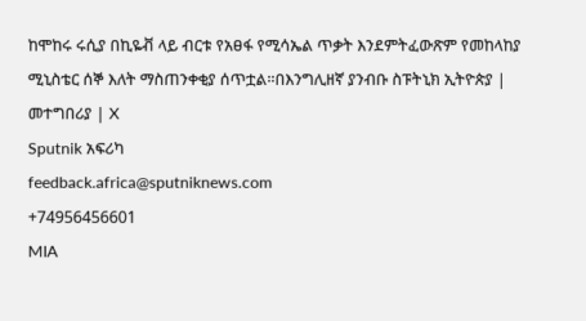ከሞከሩ ሩሲያ በኪዬቭ ላይ ብርቱ የአፀፋ የሚሳኤል ጥቃት እንደምትፈውጽም የመከላከያ ሚኒስቴር ሰኞ እለት ማስጠንቀቂያ ሰጥቷል።በእንግሊዘኛ ያንብቡ ስፑትኒክ ኢትዮጵያ | መተግበሪያ | X
Sputnik አፍሪካ
feedback.africa@sputniknews.com
+74956456601
MIA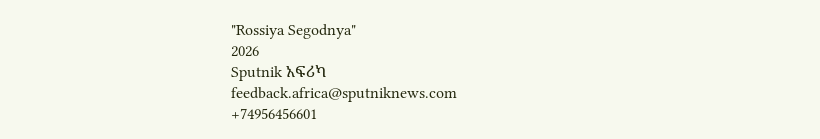"Rossiya Segodnya"
2026
Sputnik አፍሪካ
feedback.africa@sputniknews.com
+74956456601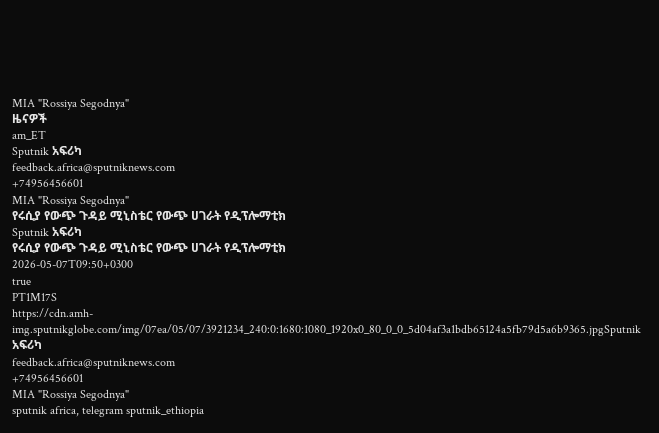MIA "Rossiya Segodnya"
ዜናዎች
am_ET
Sputnik አፍሪካ
feedback.africa@sputniknews.com
+74956456601
MIA "Rossiya Segodnya"
የሩሲያ የውጭ ጉዳይ ሚኒስቴር የውጭ ሀገራት የዲፕሎማቲክ
Sputnik አፍሪካ
የሩሲያ የውጭ ጉዳይ ሚኒስቴር የውጭ ሀገራት የዲፕሎማቲክ
2026-05-07T09:50+0300
true
PT1M17S
https://cdn.amh-img.sputnikglobe.com/img/07ea/05/07/3921234_240:0:1680:1080_1920x0_80_0_0_5d04af3a1bdb65124a5fb79d5a6b9365.jpgSputnik አፍሪካ
feedback.africa@sputniknews.com
+74956456601
MIA "Rossiya Segodnya"
sputnik africa, telegram sputnik_ethiopia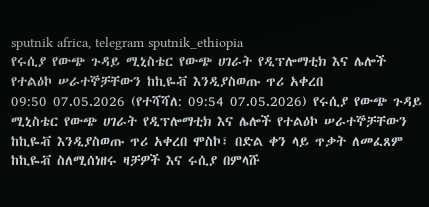sputnik africa, telegram sputnik_ethiopia
የሩሲያ የውጭ ጉዳይ ሚኒስቴር የውጭ ሀገራት የዲፕሎማቲክ እና ሌሎች የተልዕኮ ሠራተኞቻቸውን ከኪዬቭ እንዲያስወጡ ጥሪ አቀረበ
09:50 07.05.2026 (የተሻሻለ: 09:54 07.05.2026) የሩሲያ የውጭ ጉዳይ ሚኒስቴር የውጭ ሀገራት የዲፕሎማቲክ እና ሌሎች የተልዕኮ ሠራተኞቻቸውን ከኪዬቭ እንዲያስወጡ ጥሪ አቀረበ ሞስኮ፣ በድል ቀን ላይ ጥቃት ለመፈጸም ከኪዬቭ ስለሚሰነዘሩ ዛቻዎች እና ሩሲያ በምላሹ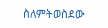ስለምትወስደው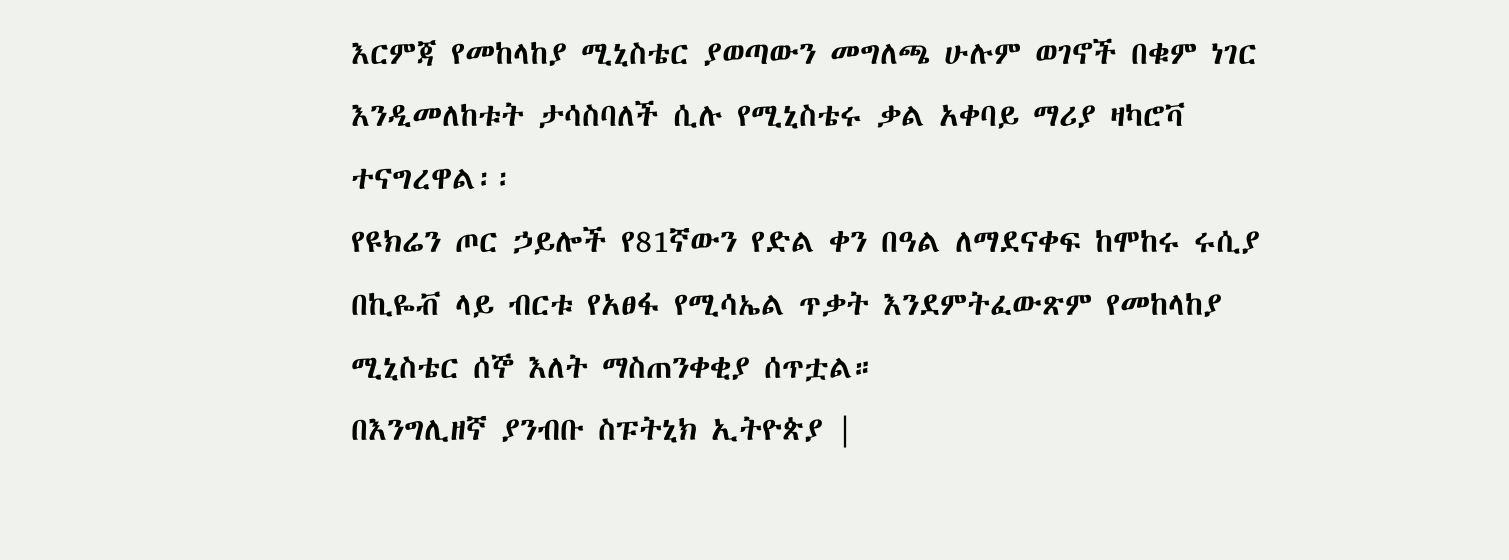እርምጃ የመከላከያ ሚኒስቴር ያወጣውን መግለጫ ሁሉም ወገኖች በቁም ነገር እንዲመለከቱት ታሳስባለች ሲሉ የሚኒስቴሩ ቃል አቀባይ ማሪያ ዛካሮቫ ተናግረዋል፡፡
የዩክሬን ጦር ኃይሎች የ81ኛውን የድል ቀን በዓል ለማደናቀፍ ከሞከሩ ሩሲያ በኪዬቭ ላይ ብርቱ የአፀፋ የሚሳኤል ጥቃት እንደምትፈውጽም የመከላከያ ሚኒስቴር ሰኞ እለት ማስጠንቀቂያ ሰጥቷል።
በእንግሊዘኛ ያንብቡ ስፑትኒክ ኢትዮጵያ |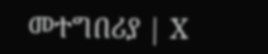መተግበሪያ | X